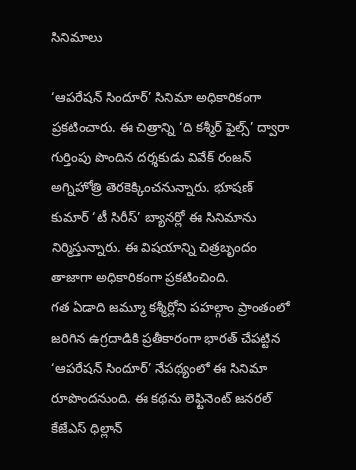సినిమాలు

‘ఆపరేషన్ సిందూర్’ సినిమా అధికారికంగా ప్రకటించారు. ఈ చిత్రాన్ని ‘ది కశ్మీర్ ఫైల్స్’ ద్వారా గుర్తింపు పొందిన దర్శకుడు వివేక్ రంజన్ అగ్నిహోత్రి తెరకెక్కించనున్నారు. భూషణ్ కుమార్ ‘టీ సిరీస్’ బ్యానర్లో ఈ సినిమాను నిర్మిస్తున్నారు. ఈ విషయాన్ని చిత్రబృందం తాజాగా అధికారికంగా ప్రకటించింది.
గత ఏడాది జమ్మూ కశ్మీర్లోని పహల్గాం ప్రాంతంలో జరిగిన ఉగ్రదాడికి ప్రతీకారంగా భారత్ చేపట్టిన ‘ఆపరేషన్ సిందూర్’ నేపథ్యంలో ఈ సినిమా రూపొందనుంది. ఈ కథను లెఫ్టినెంట్ జనరల్ కేజేఎస్ ధిల్లాన్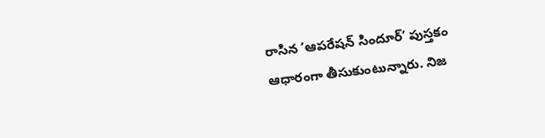రాసిన ‘ఆపరేషన్ సిందూర్’ పుస్తకం ఆధారంగా తీసుకుంటున్నారు. నిజ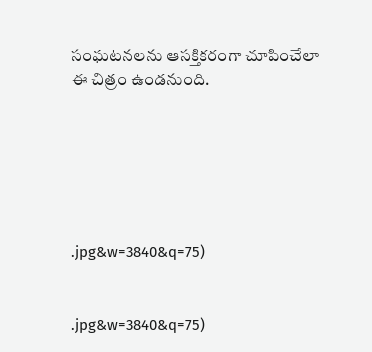సంఘటనలను ఆసక్తికరంగా చూపించేలా ఈ చిత్రం ఉండనుంది.






.jpg&w=3840&q=75)


.jpg&w=3840&q=75)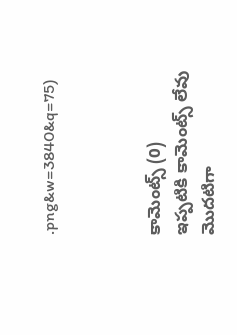.png&w=3840&q=75)



కామెంట్స్ (0)
ఇప్పటికి కామెంట్స్ లేవు
మొదటిగా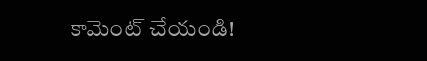కామెంట్ చేయండి!